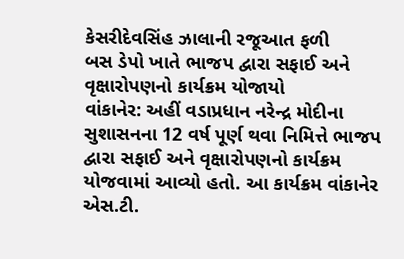કેસરીદેવસિંહ ઝાલાની રજૂઆત ફળી
બસ ડેપો ખાતે ભાજપ દ્વારા સફાઈ અને વૃક્ષારોપણનો કાર્યક્રમ યોજાયો
વાંકાનેર: અહીં વડાપ્રધાન નરેન્દ્ર મોદીના સુશાસનના 12 વર્ષ પૂર્ણ થવા નિમિત્તે ભાજપ દ્વારા સફાઈ અને વૃક્ષારોપણનો કાર્યક્રમ યોજવામાં આવ્યો હતો. આ કાર્યક્રમ વાંકાનેર એસ.ટી.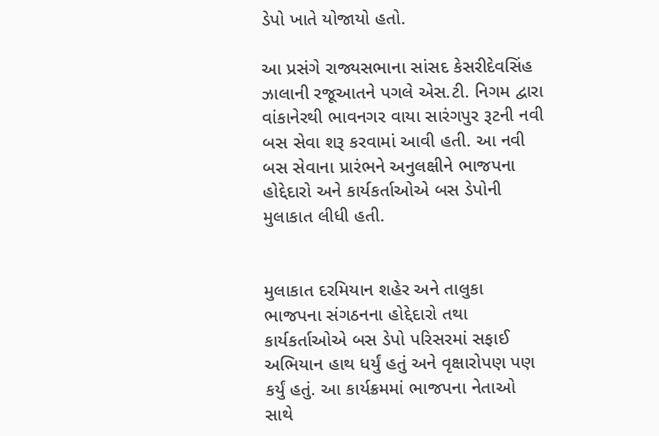ડેપો ખાતે યોજાયો હતો.

આ પ્રસંગે રાજ્યસભાના સાંસદ કેસરીદેવસિંહ ઝાલાની રજૂઆતને પગલે એસ.ટી. નિગમ દ્વારા વાંકાનેરથી ભાવનગર વાયા સારંગપુર રૂટની નવી બસ સેવા શરૂ કરવામાં આવી હતી. આ નવી બસ સેવાના પ્રારંભને અનુલક્ષીને ભાજપના હોદ્દેદારો અને કાર્યકર્તાઓએ બસ ડેપોની મુલાકાત લીધી હતી.


મુલાકાત દરમિયાન શહેર અને તાલુકા ભાજપના સંગઠનના હોદ્દેદારો તથા કાર્યકર્તાઓએ બસ ડેપો પરિસરમાં સફાઈ અભિયાન હાથ ધર્યું હતું અને વૃક્ષારોપણ પણ કર્યું હતું. આ કાર્યક્રમમાં ભાજપના નેતાઓ સાથે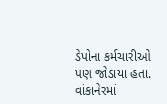ડેપોના કર્મચારીઓ પણ જોડાયા હતા.
વાંકાનેરમાં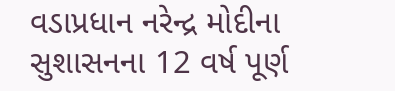વડાપ્રધાન નરેન્દ્ર મોદીના સુશાસનના 12 વર્ષ પૂર્ણ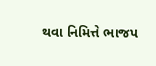થવા નિમિત્તે ભાજપ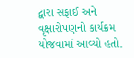દ્વારા સફાઈ અને વૃક્ષારોપણનો કાર્યક્રમ યોજવામાં આવ્યો હતો.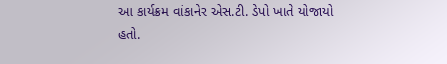આ કાર્યક્રમ વાંકાનેર એસ.ટી. ડેપો ખાતે યોજાયો હતો.